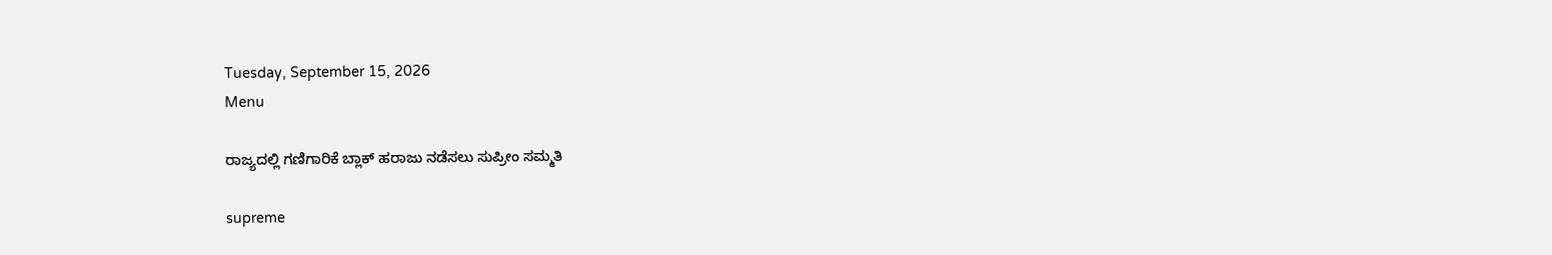Tuesday, September 15, 2026
Menu

ರಾಜ್ಯದಲ್ಲಿ ಗಣಿಗಾರಿಕೆ ಬ್ಲಾಕ್‌ ಹರಾಜು ನಡೆಸಲು ಸುಪ್ರೀಂ ಸಮ್ಮತಿ

supreme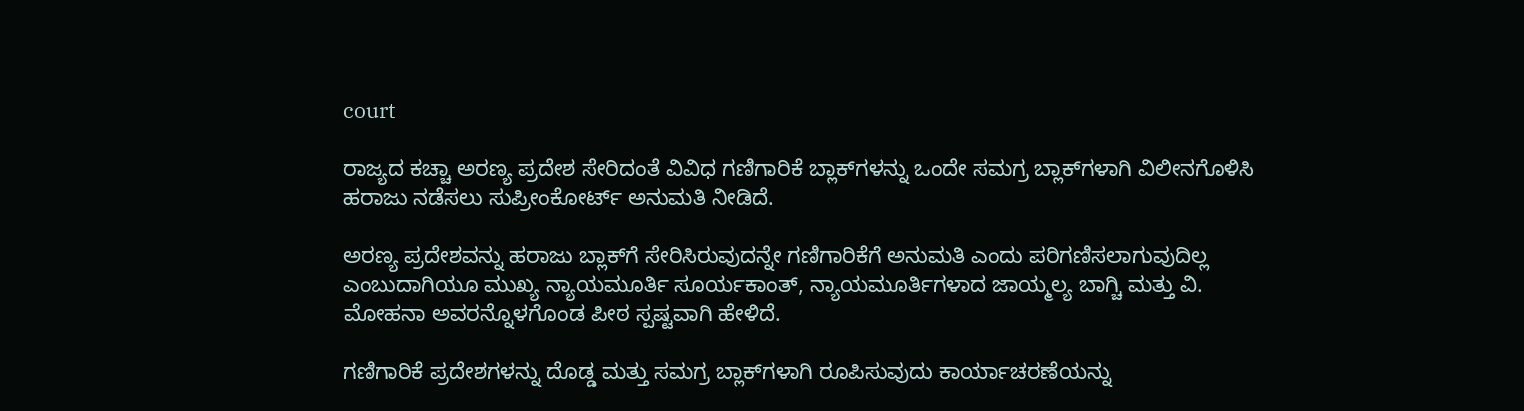court

ರಾಜ್ಯದ ಕಚ್ಚಾ ಅರಣ್ಯ ಪ್ರದೇಶ ಸೇರಿದಂತೆ ವಿವಿಧ ಗಣಿಗಾರಿಕೆ ಬ್ಲಾಕ್‌ಗಳನ್ನು ಒಂದೇ ಸಮಗ್ರ ಬ್ಲಾಕ್‌ಗಳಾಗಿ ವಿಲೀನಗೊಳಿಸಿ ಹರಾಜು ನಡೆಸಲು ಸುಪ್ರೀಂಕೋರ್ಟ್‌ ಅನುಮತಿ ನೀಡಿದೆ.

ಅರಣ್ಯ ಪ್ರದೇಶವನ್ನು ಹರಾಜು ಬ್ಲಾಕ್‌ಗೆ ಸೇರಿಸಿರುವುದನ್ನೇ ಗಣಿಗಾರಿಕೆಗೆ ಅನುಮತಿ ಎಂದು ಪರಿಗಣಿಸಲಾಗುವುದಿಲ್ಲ ಎಂಬುದಾಗಿಯೂ ಮುಖ್ಯ ನ್ಯಾಯಮೂರ್ತಿ ಸೂರ್ಯಕಾಂತ್, ನ್ಯಾಯಮೂರ್ತಿಗಳಾದ ಜಾಯ್ಮಲ್ಯ ಬಾಗ್ಚಿ ಮತ್ತು ವಿ. ಮೋಹನಾ ಅವರನ್ನೊಳಗೊಂಡ ಪೀಠ ಸ್ಪಷ್ಟವಾಗಿ ಹೇಳಿದೆ.

ಗಣಿಗಾರಿಕೆ ಪ್ರದೇಶಗಳನ್ನು ದೊಡ್ಡ ಮತ್ತು ಸಮಗ್ರ ಬ್ಲಾಕ್‌ಗಳಾಗಿ ರೂಪಿಸುವುದು ಕಾರ್ಯಾಚರಣೆಯನ್ನು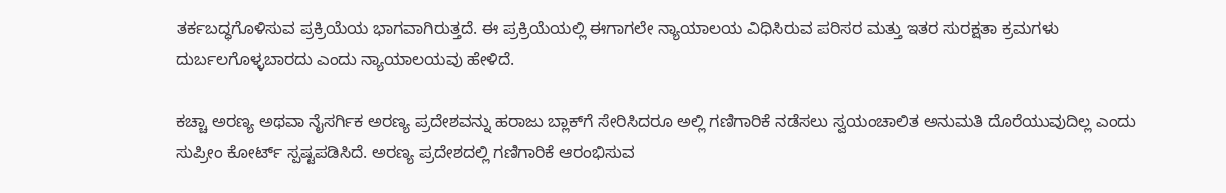ತರ್ಕಬದ್ಧಗೊಳಿಸುವ ಪ್ರಕ್ರಿಯೆಯ ಭಾಗವಾಗಿರುತ್ತದೆ. ಈ ಪ್ರಕ್ರಿಯೆಯಲ್ಲಿ ಈಗಾಗಲೇ ನ್ಯಾಯಾಲಯ ವಿಧಿಸಿರುವ ಪರಿಸರ ಮತ್ತು ಇತರ ಸುರಕ್ಷತಾ ಕ್ರಮಗಳು ದುರ್ಬಲಗೊಳ್ಳಬಾರದು ಎಂದು ನ್ಯಾಯಾಲಯವು ಹೇಳಿದೆ.

ಕಚ್ಚಾ ಅರಣ್ಯ ಅಥವಾ ನೈಸರ್ಗಿಕ ಅರಣ್ಯ ಪ್ರದೇಶವನ್ನು ಹರಾಜು ಬ್ಲಾಕ್‌ಗೆ ಸೇರಿಸಿದರೂ ಅಲ್ಲಿ ಗಣಿಗಾರಿಕೆ ನಡೆಸಲು ಸ್ವಯಂಚಾಲಿತ ಅನುಮತಿ ದೊರೆಯುವುದಿಲ್ಲ ಎಂದು ಸುಪ್ರೀಂ ಕೋರ್ಟ್ ಸ್ಪಷ್ಟಪಡಿಸಿದೆ. ಅರಣ್ಯ ಪ್ರದೇಶದಲ್ಲಿ ಗಣಿಗಾರಿಕೆ ಆರಂಭಿಸುವ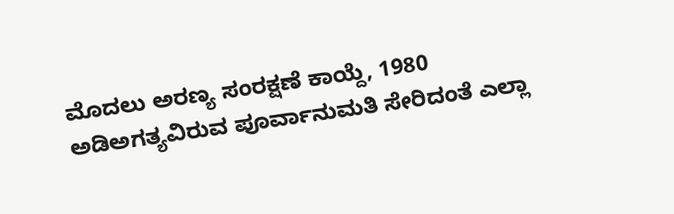ಮೊದಲು ಅರಣ್ಯ ಸಂರಕ್ಷಣೆ ಕಾಯ್ದೆ, 1980 ಅಡಿಅಗತ್ಯವಿರುವ ಪೂರ್ವಾನುಮತಿ ಸೇರಿದಂತೆ ಎಲ್ಲಾ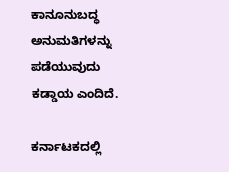ಕಾನೂನುಬದ್ಧ ಅನುಮತಿಗಳನ್ನು ಪಡೆಯುವುದು ಕಡ್ಡಾಯ ಎಂದಿದೆ.

ಕರ್ನಾಟಕದಲ್ಲಿ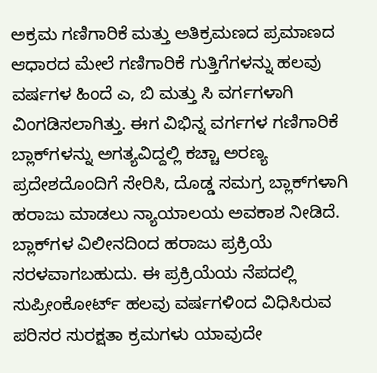ಅಕ್ರಮ ಗಣಿಗಾರಿಕೆ ಮತ್ತು ಅತಿಕ್ರಮಣದ ಪ್ರಮಾಣದ ಆಧಾರದ ಮೇಲೆ ಗಣಿಗಾರಿಕೆ ಗುತ್ತಿಗೆಗಳನ್ನು ಹಲವು ವರ್ಷಗಳ ಹಿಂದೆ ಎ, ಬಿ ಮತ್ತು ಸಿ ವರ್ಗಗಳಾಗಿ ವಿಂಗಡಿಸಲಾಗಿತ್ತು. ಈಗ ವಿಭಿನ್ನ ವರ್ಗಗಳ ಗಣಿಗಾರಿಕೆ ಬ್ಲಾಕ್‌ಗಳನ್ನು ಅಗತ್ಯವಿದ್ದಲ್ಲಿ ಕಚ್ಚಾ ಅರಣ್ಯ ಪ್ರದೇಶದೊಂದಿಗೆ ಸೇರಿಸಿ, ದೊಡ್ಡ ಸಮಗ್ರ ಬ್ಲಾಕ್‌ಗಳಾಗಿ ಹರಾಜು ಮಾಡಲು ನ್ಯಾಯಾಲಯ ಅವಕಾಶ ನೀಡಿದೆ. ಬ್ಲಾಕ್‌ಗಳ ವಿಲೀನದಿಂದ ಹರಾಜು ಪ್ರಕ್ರಿಯೆ ಸರಳವಾಗಬಹುದು. ಈ ಪ್ರಕ್ರಿಯೆಯ ನೆಪದಲ್ಲಿ ಸುಪ್ರೀಂಕೋರ್ಟ್ ಹಲವು ವರ್ಷಗಳಿಂದ ವಿಧಿಸಿರುವ ಪರಿಸರ ಸುರಕ್ಷತಾ ಕ್ರಮಗಳು ಯಾವುದೇ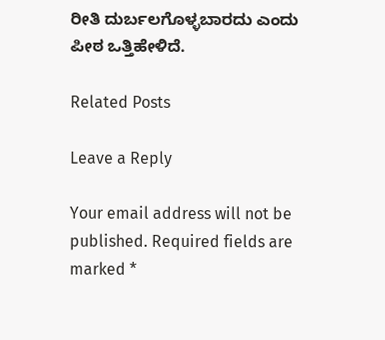ರೀತಿ ದುರ್ಬಲಗೊಳ್ಳಬಾರದು ಎಂದು ಪೀಠ ಒತ್ತಿಹೇಳಿದೆ.

Related Posts

Leave a Reply

Your email address will not be published. Required fields are marked *